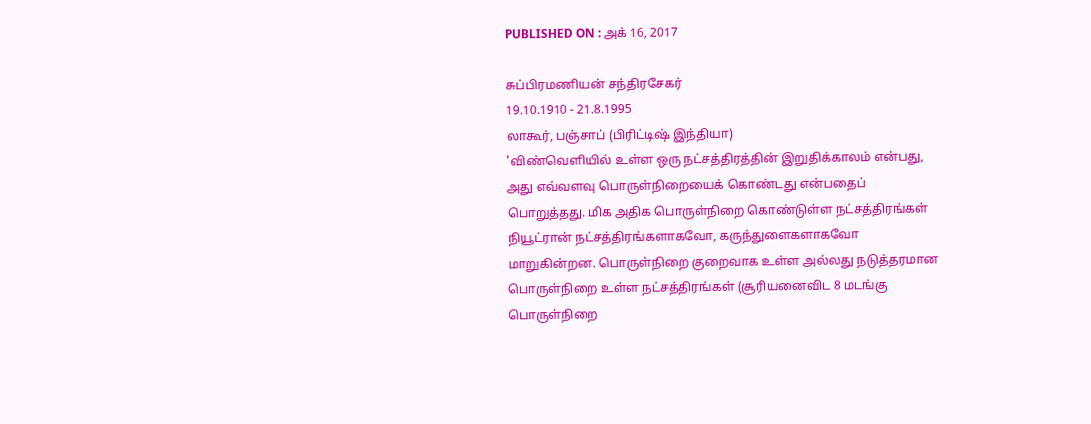PUBLISHED ON : அக் 16, 2017

சுப்பிரமணியன் சந்திரசேகர்
19.10.1910 - 21.8.1995
லாகூர், பஞ்சாப் (பிரிட்டிஷ் இந்தியா)
'விண்வெளியில் உள்ள ஒரு நட்சத்திரத்தின் இறுதிக்காலம் என்பது, அது எவ்வளவு பொருள்நிறையைக் கொண்டது என்பதைப் பொறுத்தது. மிக அதிக பொருள்நிறை கொண்டுள்ள நட்சத்திரங்கள் நியூட்ரான் நட்சத்திரங்களாகவோ, கருந்துளைகளாகவோ மாறுகின்றன. பொருள்நிறை குறைவாக உள்ள அல்லது நடுத்தரமான பொருள்நிறை உள்ள நட்சத்திரங்கள் (சூரியனைவிட 8 மடங்கு பொருள்நிறை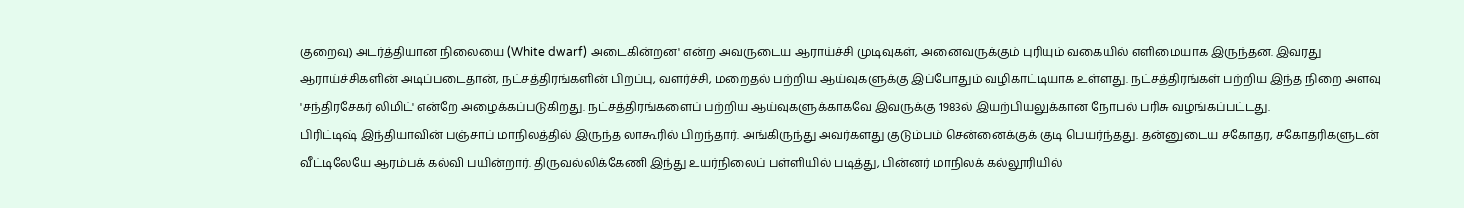குறைவு) அடர்த்தியான நிலையை (White dwarf) அடைகின்றன' என்ற அவருடைய ஆராய்ச்சி முடிவுகள், அனைவருக்கும் புரியும் வகையில் எளிமையாக இருந்தன. இவரது ஆராய்ச்சிகளின் அடிப்படைதான், நட்சத்திரங்களின் பிறப்பு, வளர்ச்சி, மறைதல் பற்றிய ஆய்வுகளுக்கு இப்போதும் வழிகாட்டியாக உள்ளது. நட்சத்திரங்கள் பற்றிய இந்த நிறை அளவு 'சந்திரசேகர் லிமிட்' என்றே அழைக்கப்படுகிறது. நட்சத்திரங்களைப் பற்றிய ஆய்வுகளுக்காகவே இவருக்கு 1983ல் இயற்பியலுக்கான நோபல் பரிசு வழங்கப்பட்டது.
பிரிட்டிஷ் இந்தியாவின் பஞ்சாப் மாநிலத்தில் இருந்த லாகூரில் பிறந்தார். அங்கிருந்து அவர்களது குடும்பம் சென்னைக்குக் குடி பெயர்ந்தது. தன்னுடைய சகோதர, சகோதரிகளுடன் வீட்டிலேயே ஆரம்பக் கல்வி பயின்றார். திருவல்லிக்கேணி இந்து உயர்நிலைப் பள்ளியில் படித்து, பின்னர் மாநிலக் கல்லூரியில்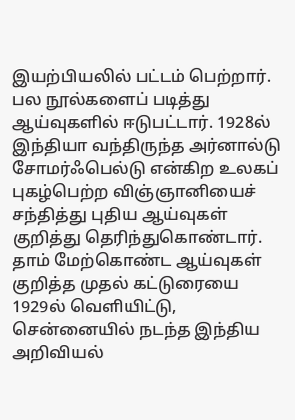இயற்பியலில் பட்டம் பெற்றார். பல நூல்களைப் படித்து ஆய்வுகளில் ஈடுபட்டார். 1928ல் இந்தியா வந்திருந்த அர்னால்டு சோமர்ஃபெல்டு என்கிற உலகப் புகழ்பெற்ற விஞ்ஞானியைச் சந்தித்து புதிய ஆய்வுகள் குறித்து தெரிந்துகொண்டார்.
தாம் மேற்கொண்ட ஆய்வுகள் குறித்த முதல் கட்டுரையை 1929ல் வெளியிட்டு, சென்னையில் நடந்த இந்திய அறிவியல்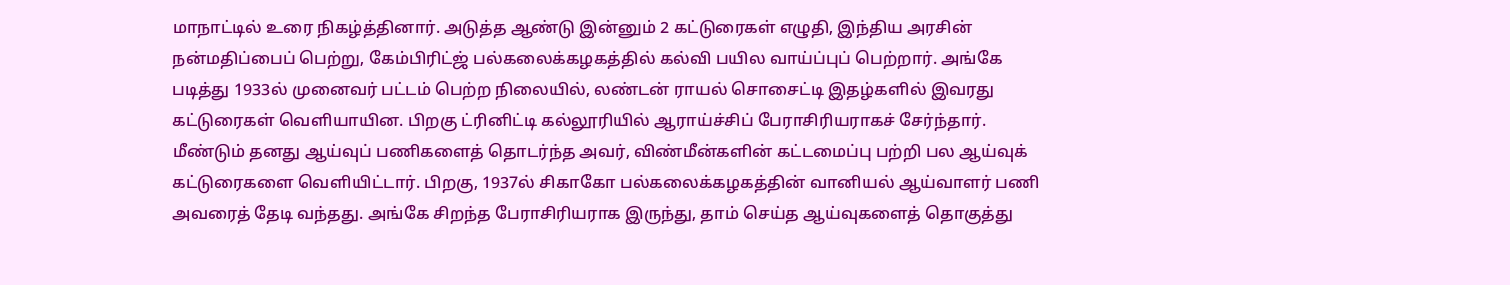மாநாட்டில் உரை நிகழ்த்தினார். அடுத்த ஆண்டு இன்னும் 2 கட்டுரைகள் எழுதி, இந்திய அரசின் நன்மதிப்பைப் பெற்று, கேம்பிரிட்ஜ் பல்கலைக்கழகத்தில் கல்வி பயில வாய்ப்புப் பெற்றார். அங்கே படித்து 1933ல் முனைவர் பட்டம் பெற்ற நிலையில், லண்டன் ராயல் சொசைட்டி இதழ்களில் இவரது கட்டுரைகள் வெளியாயின. பிறகு ட்ரினிட்டி கல்லூரியில் ஆராய்ச்சிப் பேராசிரியராகச் சேர்ந்தார். மீண்டும் தனது ஆய்வுப் பணிகளைத் தொடர்ந்த அவர், விண்மீன்களின் கட்டமைப்பு பற்றி பல ஆய்வுக் கட்டுரைகளை வெளியிட்டார். பிறகு, 1937ல் சிகாகோ பல்கலைக்கழகத்தின் வானியல் ஆய்வாளர் பணி அவரைத் தேடி வந்தது. அங்கே சிறந்த பேராசிரியராக இருந்து, தாம் செய்த ஆய்வுகளைத் தொகுத்து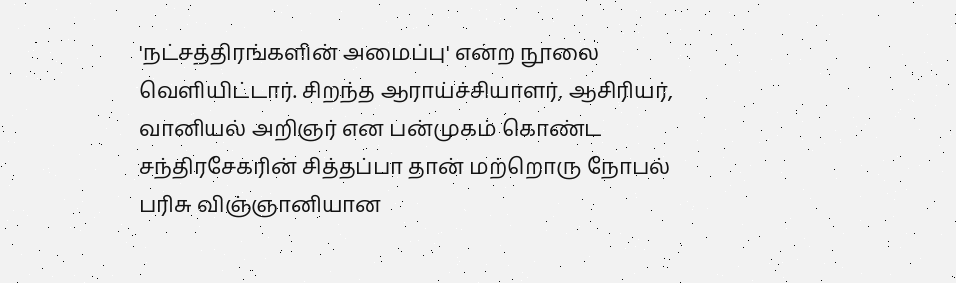'நட்சத்திரங்களின் அமைப்பு' என்ற நூலை வெளியிட்டார். சிறந்த ஆராய்ச்சியாளர், ஆசிரியர், வானியல் அறிஞர் என பன்முகம் கொண்ட சந்திரசேகரின் சித்தப்பா தான் மற்றொரு நோபல் பரிசு விஞ்ஞானியான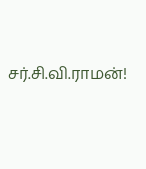சர்.சி.வி.ராமன்!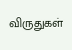விருதுகள்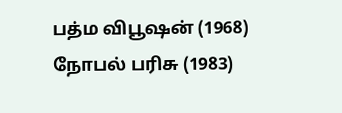பத்ம விபூஷன் (1968)
நோபல் பரிசு (1983)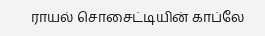ராயல் சொசைட்டியின் காப்லே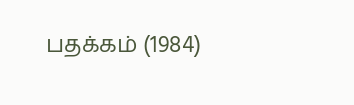பதக்கம் (1984)